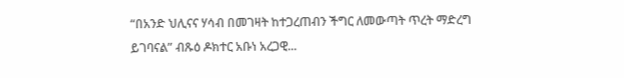“በአንድ ህሊናና ሃሳብ በመገዛት ከተጋረጠብን ችግር ለመውጣት ጥረት ማድረግ ይገባናል” ብጹዕ ዶክተር አቡነ አረጋዊ...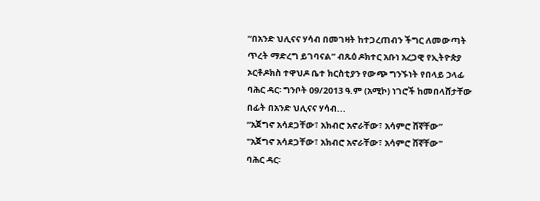“በአንድ ህሊናና ሃሳብ በመገዛት ከተጋረጠብን ችግር ለመውጣት ጥረት ማድረግ ይገባናል” ብጹዕ ዶክተር አቡነ አረጋዊ የኢትዮጵያ ኦርቶዶክስ ተዋህዶ ቤተ ክርስቲያን የውጭ ግንኙነት የበላይ ኃላፊ
ባሕር ዳር፡ ግንቦት 09/2013 ዓ.ም (አሚኮ) ነገሮች ከመበላሸታቸው በፊት በአንድ ህሊናና ሃሳብ...
“አጀግኖ አሳደጋቸው፣ አክብሮ አኖራቸው፣ አሳምሮ ሸኛቸው”
"አጀግኖ አሳደጋቸው፣ አክብሮ አኖራቸው፣ አሳምሮ ሸኛቸው"
ባሕር ዳር፡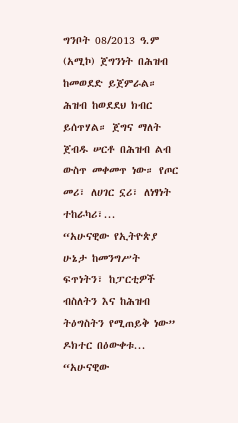ግንቦት 08/2013 ዓ.ም (አሚኮ) ጀግንነት በሕዝብ ከመወደድ ይጀምራል። ሕዝብ ከወደደህ ክብር ይሰጥሃል። ጀግና ማለት ጀብዱ ሠርቶ በሕዝብ ልብ ውስጥ መቀመጥ ነው። የጦር መሪ፣ ለሀገር ኗሪ፣ ለነፃነት ተከራካሪ፣...
“አሁናዊው የኢትዮጵያ ሁኔታ ከመንግሥት ፍጥነትን፣ ከፓርቲዎች ብስለትን እና ከሕዝብ ትዕግስትን የሚጠይቅ ነው” ዶክተር በዕውቀቱ...
“አሁናዊው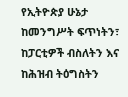የኢትዮጵያ ሁኔታ ከመንግሥት ፍጥነትን፣ ከፓርቲዎች ብስለትን እና ከሕዝብ ትዕግስትን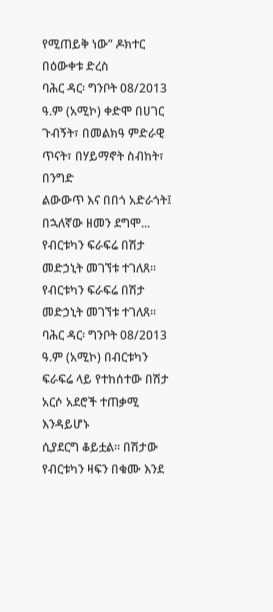የሚጠይቅ ነው” ዶክተር
በዕውቀቱ ድረስ
ባሕር ዳር፡ ግንቦት 08/2013 ዓ.ም (አሚኮ) ቀድሞ በሀገር ጉብኝት፣ በመልክዓ ምድራዊ ጥናት፣ በሃይማኖት ስብከት፣ በንግድ
ልውውጥ እና በበጎ አድራጎት፤ በኋለኛው ዘመን ደግሞ...
የብርቱካን ፍራፍሬ በሽታ መድኃኒት መገኘቱ ተገለጸ፡፡
የብርቱካን ፍራፍሬ በሽታ መድኃኒት መገኘቱ ተገለጸ፡፡
ባሕር ዳር፡ ግንቦት 08/2013 ዓ.ም (አሚኮ) በብርቱካን ፍራፍሬ ላይ የተከሰተው በሽታ አርሶ አደሮች ተጠቃሚ እንዳይሆኑ
ሲያደርግ ቆይቷል። በሽታው የብርቱካን ዛፍን በቁሙ እንደ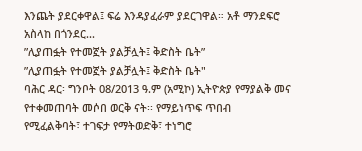እንጨት ያደርቀዋል፤ ፍሬ እንዳያፈራም ያደርገዋል። አቶ ማንደፍሮ
አስላከ በጎንደር...
ʺሊያጠፏት የተመኟት ያልቻሏት፤ ቅድስት ቤት”
ʺሊያጠፏት የተመኟት ያልቻሏት፤ ቅድስት ቤት"
ባሕር ዳር፡ ግንቦት 08/2013 ዓ.ም (አሚኮ) ኢትዮጵያ የማያልቅ መና የተቀመጠባት መሶበ ወርቅ ናት፡፡ የማይነጥፍ ጥበብ
የሚፈልቅባት፣ ተገፍታ የማትወድቅ፣ ተነግሮ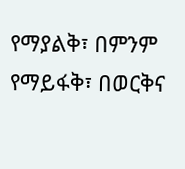የማያልቅ፣ በምንም የማይፋቅ፣ በወርቅና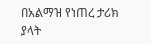በአልማዝ የነጠረ ታሪክ ያላት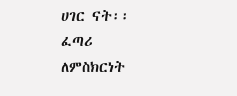ሀገር ናት፡፡
ፈጣሪ ለምስክርነት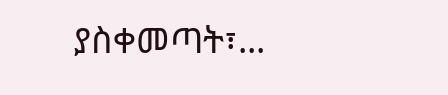ያስቀመጣት፣...